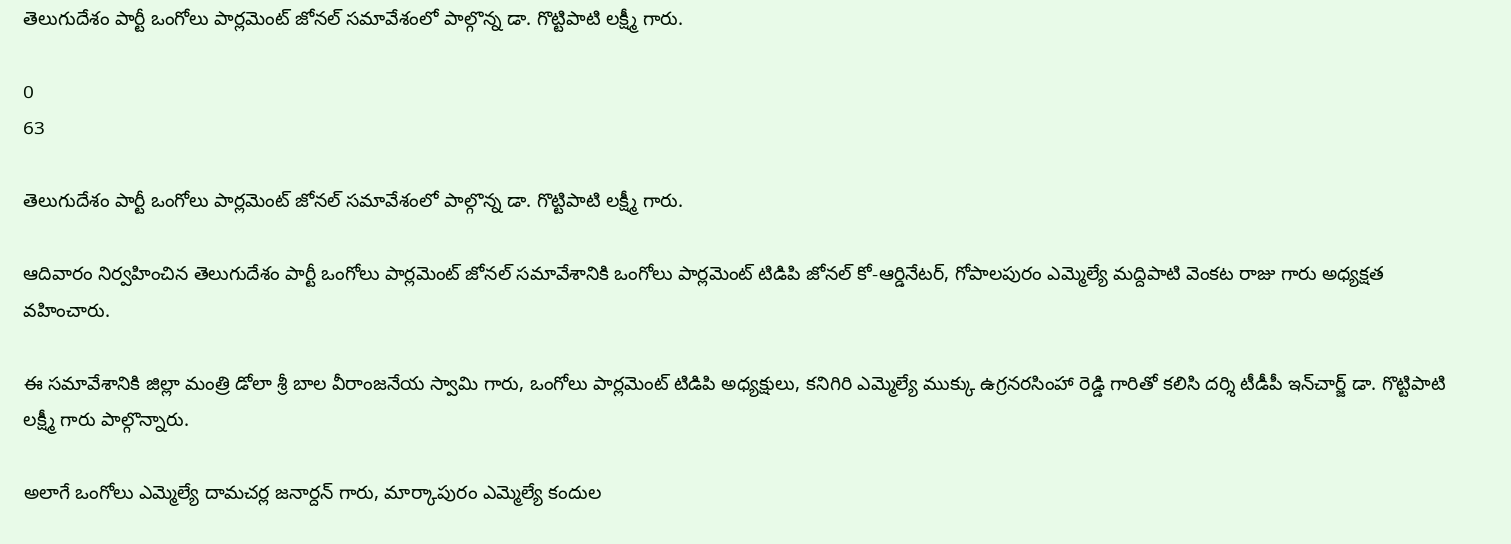తెలుగుదేశం పార్టీ ఒంగోలు పార్లమెంట్ జోనల్ సమావేశంలో పాల్గొన్న డా. గొట్టిపాటి లక్ష్మీ గారు.

0
63

తెలుగుదేశం పార్టీ ఒంగోలు పార్లమెంట్ జోనల్ సమావేశంలో పాల్గొన్న డా. గొట్టిపాటి లక్ష్మీ గారు.

ఆదివారం నిర్వహించిన తెలుగుదేశం పార్టీ ఒంగోలు పార్లమెంట్ జోనల్ సమావేశానికి ఒంగోలు పార్లమెంట్ టిడిపి జోనల్ కో-ఆర్డినేటర్, గోపాలపురం ఎమ్మెల్యే మద్దిపాటి వెంకట రాజు గారు అధ్యక్షత వహించారు.

ఈ సమావేశానికి జిల్లా మంత్రి డోలా శ్రీ బాల వీరాంజనేయ స్వామి గారు, ఒంగోలు పార్లమెంట్ టిడిపి అధ్యక్షులు, కనిగిరి ఎమ్మెల్యే ముక్కు ఉగ్రనరసింహా రెడ్డి గారితో కలిసి దర్శి టీడీపీ ఇన్‌చార్జ్ డా. గొట్టిపాటి లక్ష్మీ గారు పాల్గొన్నారు.

అలాగే ఒంగోలు ఎమ్మెల్యే దామచర్ల జనార్దన్ గారు, మార్కాపురం ఎమ్మెల్యే కందుల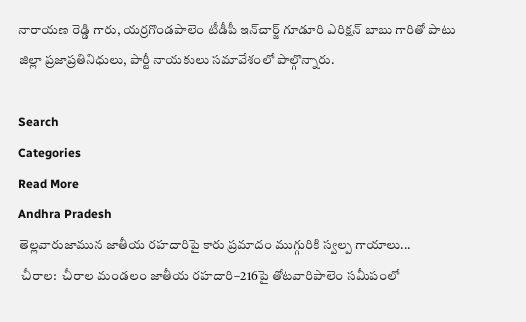నారాయణ రెడ్డి గారు, యర్రగొండపాలెం టీడీపీ ఇన్‌చార్జ్ గూడూరి ఎరిక్షన్ బాబు గారితో పాటు జిల్లా ప్రజాప్రతినిధులు, పార్టీ నాయకులు సమావేశంలో పాల్గొన్నారు.

Search
Categories
Read More
Andhra Pradesh
తెల్లవారుజామున జాతీయ రహదారిపై కారు ప్రమాదం ముగ్గురికి స్వల్ప గాయాలు...
 చీరాల:  చీరాల మండలం జాతీయ రహదారి–216పై తోటవారిపాలెం సమీపంలో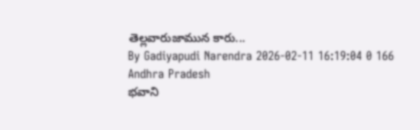తెల్లవారుజామున కారు...
By Gadiyapudi Narendra 2026-02-11 16:19:04 0 166
Andhra Pradesh
భవాని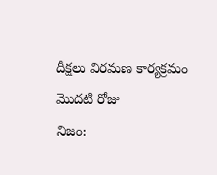దీక్షలు విరమణ కార్యక్రమం మొదటి రోజు
నిజం: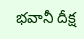భవానీ దీక్ష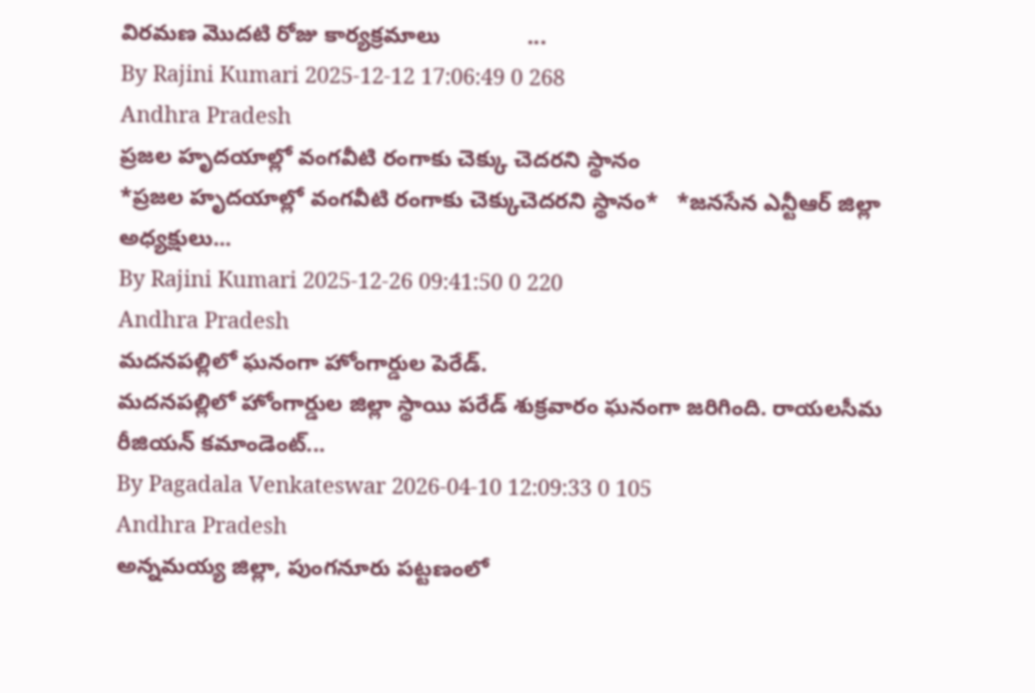విరమణ మొదటి రోజు కార్యక్రమాలు              ...
By Rajini Kumari 2025-12-12 17:06:49 0 268
Andhra Pradesh
ప్రజల హృదయాల్లో వంగవీటి రంగాకు చెక్కు చెదరని స్థానం
*ప్రజల హృదయాల్లో వంగవీటి రంగాకు చెక్కుచెదరని స్థానం*   *జనసేన ఎన్టీఆర్ జిల్లా అధ్యక్షులు...
By Rajini Kumari 2025-12-26 09:41:50 0 220
Andhra Pradesh
మదనపల్లిలో ఘనంగా హోంగార్డుల పెరేడ్.
మదనపల్లిలో హోంగార్డుల జిల్లా స్థాయి పరేడ్ శుక్రవారం ఘనంగా జరిగింది. రాయలసీమ రీజియన్ కమాండెంట్...
By Pagadala Venkateswar 2026-04-10 12:09:33 0 105
Andhra Pradesh
అన్నమయ్య జిల్లా, పుంగనూరు పట్టణంలో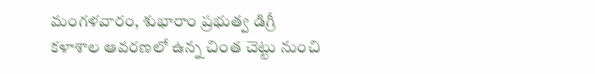మంగళవారం, శుభారాం ప్రభుత్వ డిగ్రీ కళాశాల ఆవరణలో ఉన్న చింత చెట్టు నుంచి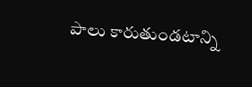పాలు కారుతుండటాన్ని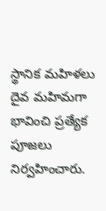స్థానిక మహిళలు దైవ మహిమగా భావించి ప్రత్యేక పూజలు నిర్వహించారు.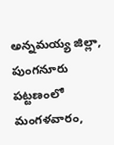అన్నమయ్య జిల్లా, పుంగనూరు పట్టణంలో మంగళవారం,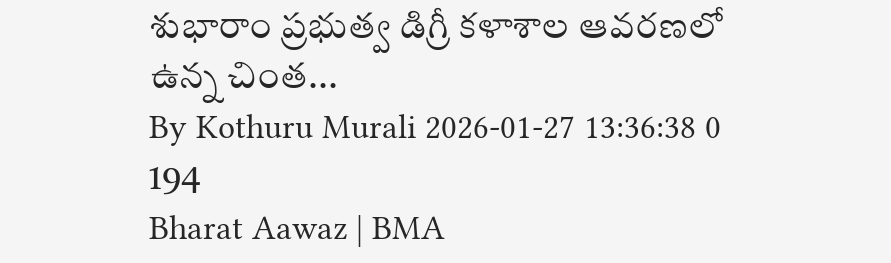శుభారాం ప్రభుత్వ డిగ్రీ కళాశాల ఆవరణలో ఉన్న చింత...
By Kothuru Murali 2026-01-27 13:36:38 0 194
Bharat Aawaz | BMA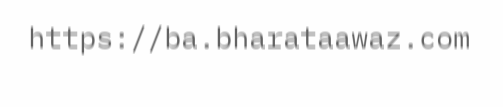https://ba.bharataawaz.com